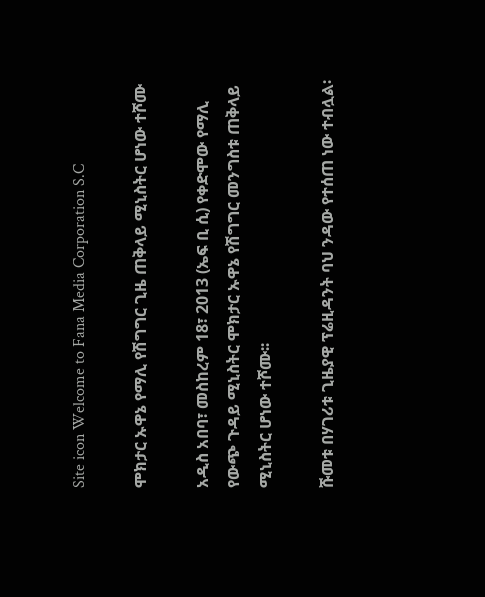Site icon Welcome to Fana Media Corporation S.C

ሞክታር ኡዋኔ የማሊ የሽግግር ጊዜ ጠቅላይ ሚኒስትር ሆነው ተሾሙ

አዲስ አበባ፣ መስከረም 18፣ 2013 (ኤፍ ቢ ሲ) የቀድሞው የማሊ የውጭ ጉዳይ ሚኒስትር ሞክታር ኡዋኔ የሽግግር መንግስቱ ጠቅላይ ሚኒስትር ሆነው ተሾሙ፡፡

ሹመቱ በሃገሪቱ ጊዜያዊ ፕሬዚዳንት ባህ ንዳው የተሰጠ ነው ተብሏል፡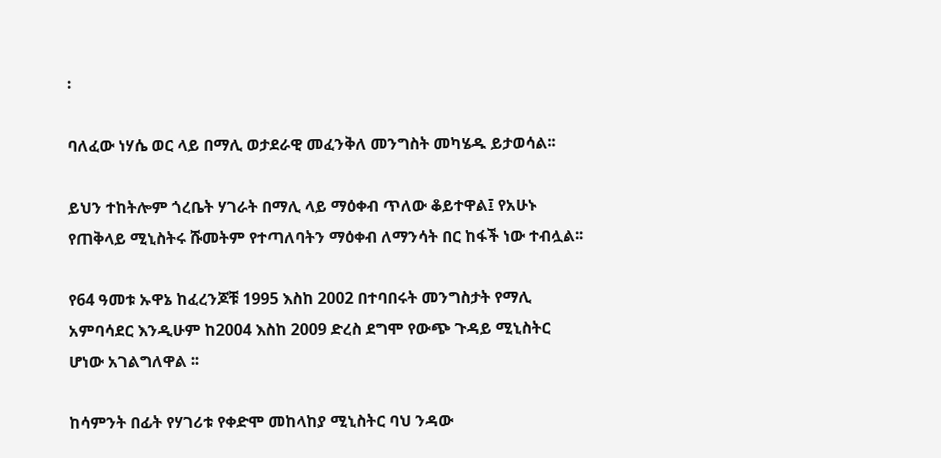፡

ባለፈው ነሃሴ ወር ላይ በማሊ ወታደራዊ መፈንቅለ መንግስት መካሄዱ ይታወሳል፡፡

ይህን ተከትሎም ጎረቤት ሃገራት በማሊ ላይ ማዕቀብ ጥለው ቆይተዋል፤ የአሁኑ የጠቅላይ ሚኒስትሩ ሹመትም የተጣለባትን ማዕቀብ ለማንሳት በር ከፋች ነው ተብሏል፡፡

የ64 ዓመቱ ኡዋኔ ከፈረንጆቹ 1995 እስከ 2002 በተባበሩት መንግስታት የማሊ አምባሳደር እንዲሁም ከ2004 እስከ 2009 ድረስ ደግሞ የውጭ ጉዳይ ሚኒስትር ሆነው አገልግለዋል ፡፡

ከሳምንት በፊት የሃገሪቱ የቀድሞ መከላከያ ሚኒስትር ባህ ንዳው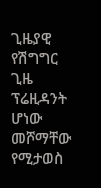ጊዜያዊ የሽግግር ጊዜ ፕሬዚዳንት ሆነው መሾማቸው የሚታወስ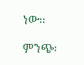ነው፡፡

ምንጭ፡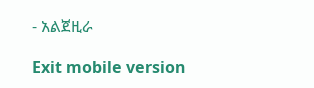- አልጀዚራ

Exit mobile version